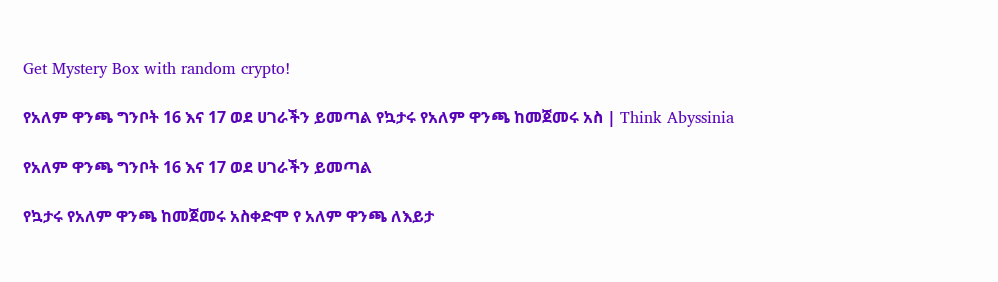Get Mystery Box with random crypto!

የአለም ዋንጫ ግንቦት 16 እና 17 ወደ ሀገራችን ይመጣል የኳታሩ የአለም ዋንጫ ከመጀመሩ አስ | Think Abyssinia

የአለም ዋንጫ ግንቦት 16 እና 17 ወደ ሀገራችን ይመጣል

የኳታሩ የአለም ዋንጫ ከመጀመሩ አስቀድሞ የ አለም ዋንጫ ለእይታ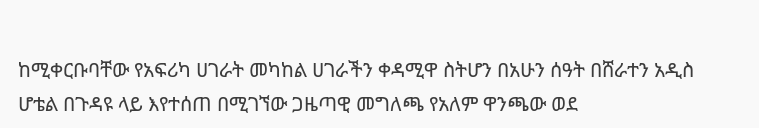ከሚቀርቡባቸው የአፍሪካ ሀገራት መካከል ሀገራችን ቀዳሚዋ ስትሆን በአሁን ሰዓት በሸራተን አዲስ ሆቴል በጉዳዩ ላይ እየተሰጠ በሚገኘው ጋዜጣዊ መግለጫ የአለም ዋንጫው ወደ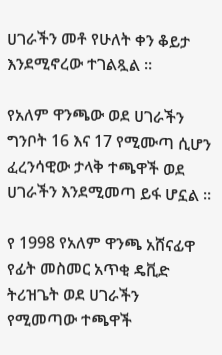ሀገራችን መቶ የሁለት ቀን ቆይታ እንደሚኖረው ተገልጿል ።

የአለም ዋንጫው ወደ ሀገራችን ግንቦት 16 እና 17 የሚሙጣ ሲሆን ፈረንሳዊው ታላቅ ተጫዋች ወደ ሀገራችን እንደሚመጣ ይፋ ሆኗል ።

የ 1998 የአለም ዋንጫ አሸናፊዋ የፊት መስመር አጥቂ ዴቪድ ትሪዝጌት ወደ ሀገራችን የሚመጣው ተጫዋች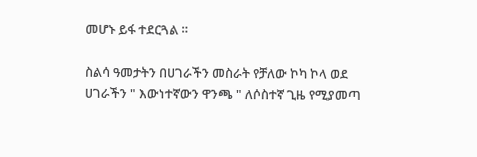መሆኑ ይፋ ተደርጓል ።

ስልሳ ዓመታትን በሀገራችን መስራት የቻለው ኮካ ኮላ ወደ ሀገራችን " እውነተኛውን ዋንጫ " ለሶስተኛ ጊዜ የሚያመጣ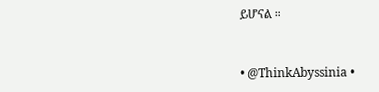ይሆናል ።


• @ThinkAbyssinia •